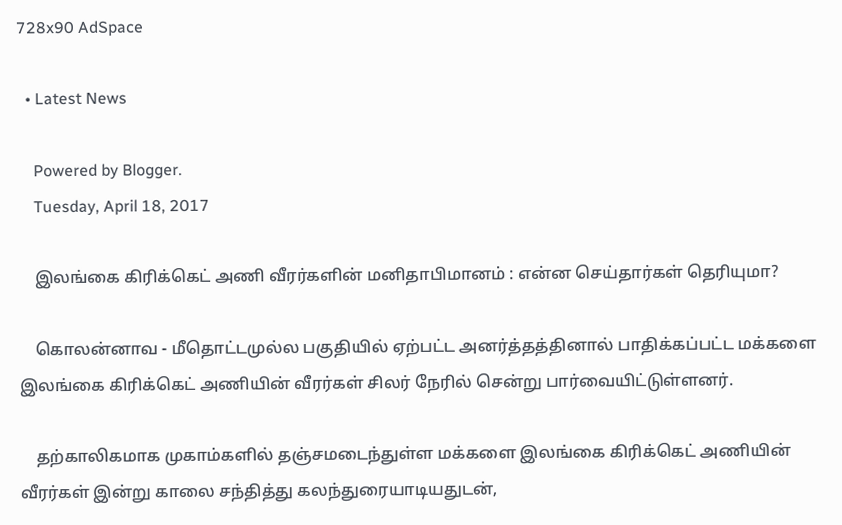728x90 AdSpace

  • Latest News

    Powered by Blogger.
    Tuesday, April 18, 2017

    இலங்கை கிரிக்கெட் அணி வீரர்களின் மனிதாபிமானம் : என்ன செய்தார்கள் தெரியுமா?

    கொலன்னாவ - மீதொட்டமுல்ல பகுதியில் ஏற்பட்ட அனர்த்தத்தினால் பாதிக்கப்பட்ட மக்களை இலங்கை கிரிக்கெட் அணியின் வீரர்கள் சிலர் நேரில் சென்று பார்வையிட்டுள்ளனர்.

    தற்காலிகமாக முகாம்களில் தஞ்சமடைந்துள்ள மக்களை இலங்கை கிரிக்கெட் அணியின் வீரர்கள் இன்று காலை சந்தித்து கலந்துரையாடியதுடன்,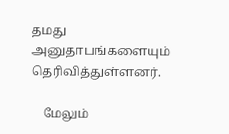தமது அனுதாபங்களையும் தெரிவித்துள்ளனர்.

    மேலும்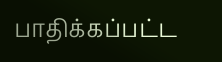பாதிக்கப்பட்ட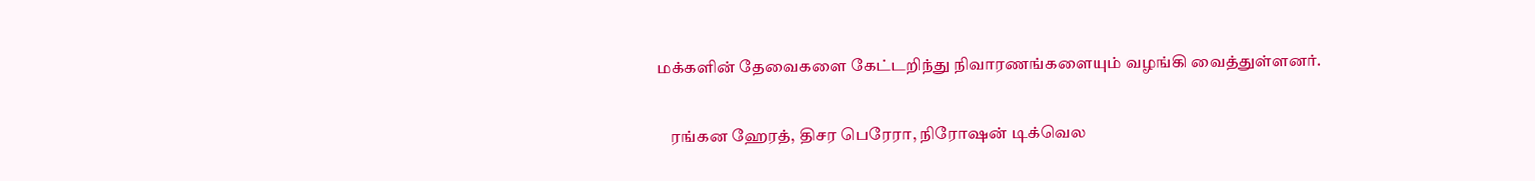மக்களின் தேவைகளை கேட்டறிந்து நிவாரணங்களையும் வழங்கி வைத்துள்ளனர்.

    ரங்கன ஹேரத், திசர பெரேரா, நிரோஷன் டிக்வெல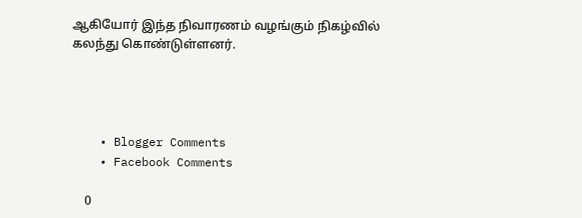ஆகியோர் இந்த நிவாரணம் வழங்கும் நிகழ்வில் கலந்து கொண்டுள்ளனர்.




    • Blogger Comments
    • Facebook Comments

    0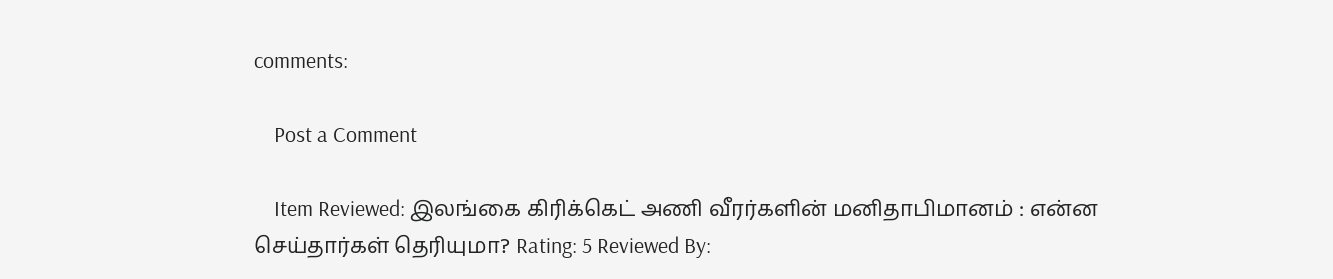comments:

    Post a Comment

    Item Reviewed: இலங்கை கிரிக்கெட் அணி வீரர்களின் மனிதாபிமானம் : என்ன செய்தார்கள் தெரியுமா? Rating: 5 Reviewed By: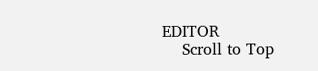EDITOR
    Scroll to Top